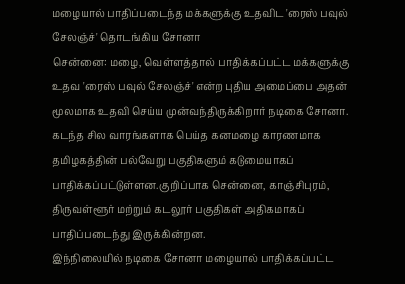மழையால் பாதிப்படைந்த மக்களுக்கு உதவிட 'ரைஸ் பவுல் சேலஞ்ச்' தொடங்கிய சோனா
சென்னை: மழை, வெள்ளத்தால் பாதிக்கப்பட்ட மக்களுக்கு உதவ 'ரைஸ் பவுல் சேலஞ்ச்' என்ற புதிய அமைப்பை அதன் மூலமாக உதவி செய்ய முன்வந்திருக்கிறார் நடிகை சோனா.
கடந்த சில வாரங்களாக பெய்த கனமழை காரணமாக தமிழகத்தின் பல்வேறு பகுதிகளும் கடுமையாகப் பாதிக்கப்பட்டுள்ளன.குறிப்பாக சென்னை, காஞ்சிபுரம், திருவள்ளூர் மற்றும் கடலூர் பகுதிகள் அதிகமாகப் பாதிப்படைந்து இருக்கின்றன.
இந்நிலையில் நடிகை சோனா மழையால் பாதிக்கப்பட்ட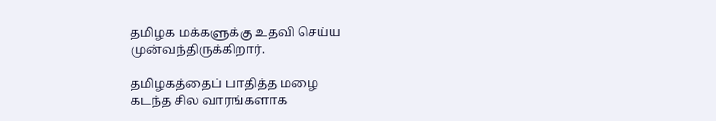தமிழக மக்களுக்கு உதவி செய்ய முன்வந்திருக்கிறார்.

தமிழகத்தைப் பாதித்த மழை
கடந்த சில வாரங்களாக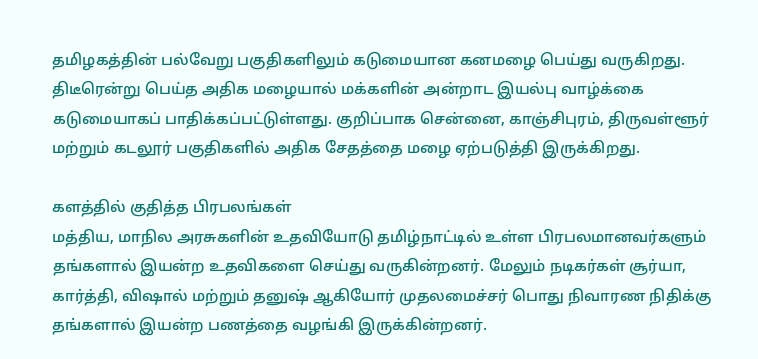தமிழகத்தின் பல்வேறு பகுதிகளிலும் கடுமையான கனமழை பெய்து வருகிறது. திடீரென்று பெய்த அதிக மழையால் மக்களின் அன்றாட இயல்பு வாழ்க்கை கடுமையாகப் பாதிக்கப்பட்டுள்ளது. குறிப்பாக சென்னை, காஞ்சிபுரம், திருவள்ளூர் மற்றும் கடலூர் பகுதிகளில் அதிக சேதத்தை மழை ஏற்படுத்தி இருக்கிறது.

களத்தில் குதித்த பிரபலங்கள்
மத்திய, மாநில அரசுகளின் உதவியோடு தமிழ்நாட்டில் உள்ள பிரபலமானவர்களும் தங்களால் இயன்ற உதவிகளை செய்து வருகின்றனர். மேலும் நடிகர்கள் சூர்யா, கார்த்தி, விஷால் மற்றும் தனுஷ் ஆகியோர் முதலமைச்சர் பொது நிவாரண நிதிக்கு தங்களால் இயன்ற பணத்தை வழங்கி இருக்கின்றனர்.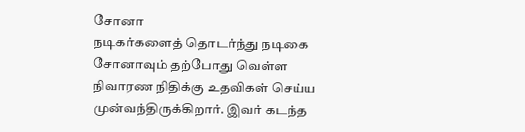சோனா
நடிகர்களைத் தொடர்ந்து நடிகை சோனாவும் தற்போது வெள்ள நிவாரண நிதிக்கு உதவிகள் செய்ய முன்வந்திருக்கிறார். இவர் கடந்த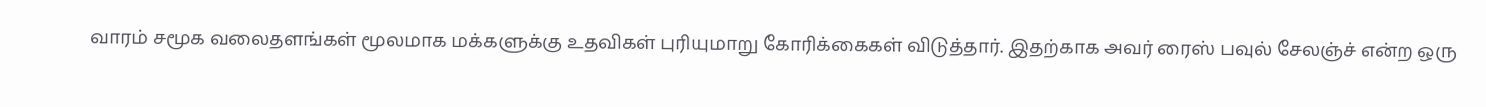வாரம் சமூக வலைதளங்கள் மூலமாக மக்களுக்கு உதவிகள் புரியுமாறு கோரிக்கைகள் விடுத்தார். இதற்காக அவர் ரைஸ் பவுல் சேலஞ்ச் என்ற ஒரு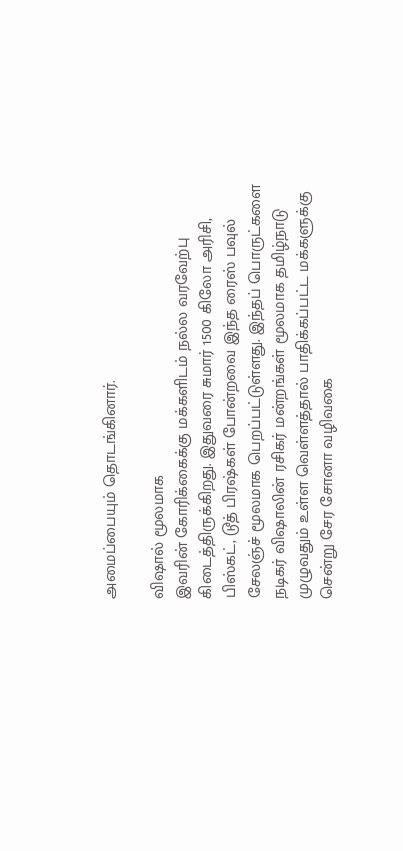அமைப்பையும் தொடங்கினார்.

விஷால் மூலமாக
இவரின் கோரிக்கைக்கு மக்களிடம் நல்ல வரவேற்பு கிடைத்திருக்கிறது. இதுவரை சுமார் 1500 கிலோ அரிசி, பிஸ்கட், டூத் பிரஷ்கள் போன்றவை இந்த ரைஸ் பவுல் சேலஞ்ச் மூலமாக பெறப்பட்டுள்ளது. இந்தப் பொருட்களை நடிகர் விஷாலின் ரசிகர் மன்றங்கள் மூலமாக தமிழ்நாடு முழுவதும் உள்ள வெள்ளத்தால் பாதிக்கப்பட்ட மக்களுக்கு சென்று சேர சோனா வழிவகை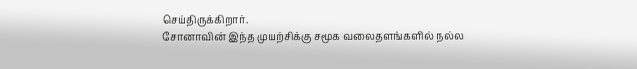செய்திருக்கிறார்.
சோனாவின் இந்த முயற்சிக்கு சமூக வலைதளங்களில் நல்ல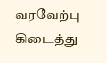வரவேற்பு கிடைத்து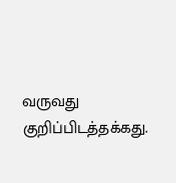வருவது குறிப்பிடத்தக்கது.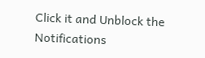Click it and Unblock the Notifications